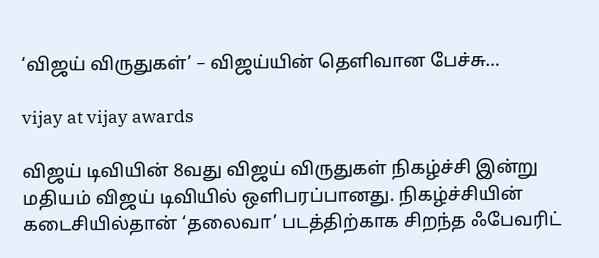‘விஜய் விருதுகள்’ – விஜய்யின் தெளிவான பேச்சு…

vijay at vijay awards

விஜய் டிவியின் 8வது விஜய் விருதுகள் நிகழ்ச்சி இன்று மதியம் விஜய் டிவியில் ஒளிபரப்பானது. நிகழ்ச்சியின் கடைசியில்தான் ‘தலைவா’ படத்திற்காக சிறந்த ஃபேவரிட்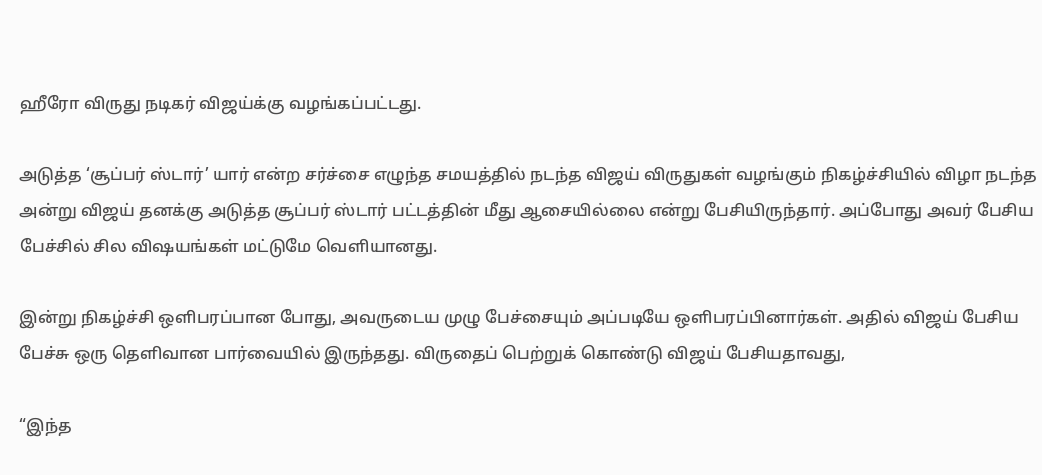ஹீரோ விருது நடிகர் விஜய்க்கு வழங்கப்பட்டது.

அடுத்த ‘சூப்பர் ஸ்டார்’ யார் என்ற சர்ச்சை எழுந்த சமயத்தில் நடந்த விஜய் விருதுகள் வழங்கும் நிகழ்ச்சியில் விழா நடந்த அன்று விஜய் தனக்கு அடுத்த சூப்பர் ஸ்டார் பட்டத்தின் மீது ஆசையில்லை என்று பேசியிருந்தார். அப்போது அவர் பேசிய பேச்சில் சில விஷயங்கள் மட்டுமே வெளியானது.

இன்று நிகழ்ச்சி ஒளிபரப்பான போது, அவருடைய முழு பேச்சையும் அப்படியே ஒளிபரப்பினார்கள். அதில் விஜய் பேசிய பேச்சு ஒரு தெளிவான பார்வையில் இருந்தது. விருதைப் பெற்றுக் கொண்டு விஜய் பேசியதாவது,

“இந்த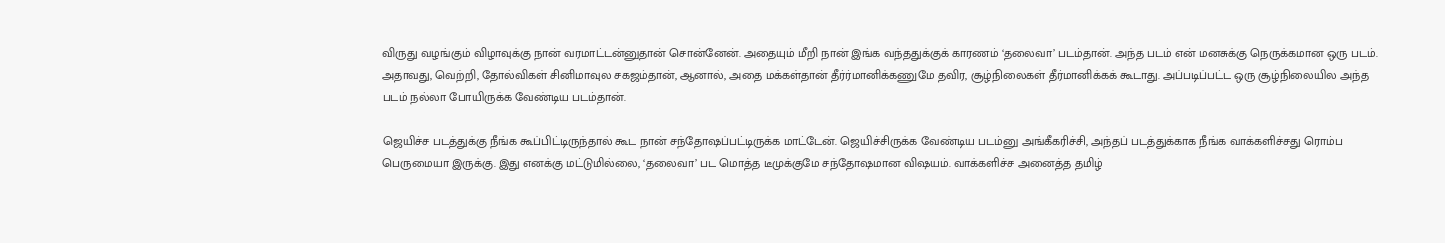விருது வழங்கும் விழாவுக்கு நான் வரமாட்டன்னுதான் சொன்னேன். அதையும் மீறி நான் இங்க வந்ததுக்குக் காரணம் ‘தலைவா’ படம்தான். அந்த படம் என் மனசுக்கு நெருக்கமான ஒரு படம். அதாவது, வெற்றி, தோல்விகள் சினிமாவுல சகஜம்தான், ஆனால், அதை மக்கள்தான் தீர்ர்மானிக்கணுமே தவிர, சூழ்நிலைகள் தீர்மானிக்கக் கூடாது. அப்படிப்பட்ட ஒரு சூழ்நிலையில அந்த படம் நல்லா போயிருக்க வேண்டிய படம்தான்.

ஜெயிச்ச படத்துக்கு நீங்க கூப்பிட்டிருந்தால் கூட நான் சந்தோஷப்பட்டிருக்க மாட்டேன். ஜெயிச்சிருக்க வேண்டிய படம்னு அங்கீகரிச்சி, அந்தப் படத்துக்காக நீங்க வாக்களிச்சது ரொம்ப பெருமையா இருக்கு. இது எனக்கு மட்டுமில்லை, ‘தலைவா’ பட மொத்த டீமுக்குமே சந்தோஷமான விஷயம். வாக்களிச்ச அனைத்த தமிழ்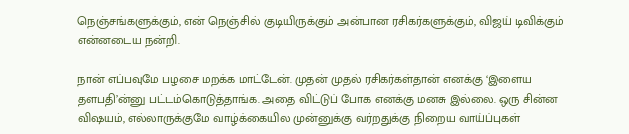நெஞ்சங்களுக்கும், என் நெஞ்சில் குடியிருக்கும் அன்பான ரசிகர்களுக்கும், விஜய் டிவிக்கும் என்னடைய நன்றி.

நான் எப்பவுமே பழசை மறக்க மாட்டேன். முதன் முதல் ரசிகர்கள்தான் எனக்கு ‘இளைய தளபதி’ன்னு பட்டம்கொடுத்தாங்க. அதை விட்டுப் போக எனக்கு மனசு இல்லை. ஒரு சின்ன விஷயம், எல்லாருக்குமே வாழ்க்கையில முன்னுக்கு வர்றதுக்கு நிறைய வாய்ப்புகள்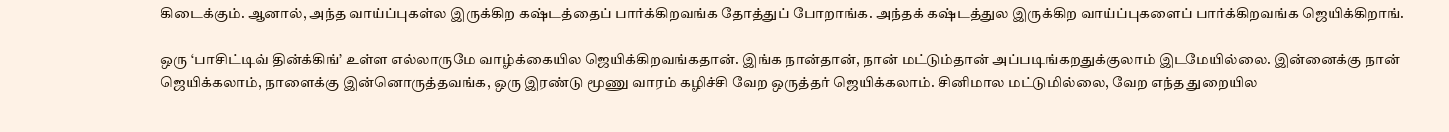கிடைக்கும். ஆனால், அந்த வாய்ப்புகள்ல இருக்கிற கஷ்டத்தைப் பார்க்கிறவங்க தோத்துப் போறாங்க. அந்தக் கஷ்டத்துல இருக்கிற வாய்ப்புகளைப் பார்க்கிறவங்க ஜெயிக்கிறாங்.

ஒரு ‘பாசிட்டிவ் தின்க்கிங்’ உள்ள எல்லாருமே வாழ்க்கையில ஜெயிக்கிறவங்கதான். இங்க நான்தான், நான் மட்டும்தான் அப்படிங்கறதுக்குலாம் இடமேயில்லை. இன்னைக்கு நான் ஜெயிக்கலாம், நாளைக்கு இன்னொருத்தவங்க, ஒரு இரண்டு மூணு வாரம் கழிச்சி வேற ஒருத்தர் ஜெயிக்கலாம். சினிமால மட்டுமில்லை, வேற எந்த துறையில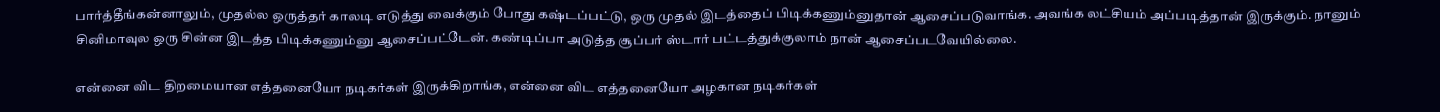பார்த்தீங்கன்னாலும், முதல்ல ஒருத்தர் காலடி எடுத்து வைக்கும் போது கஷ்டப்பட்டு, ஒரு முதல் இடத்தைப் பிடிக்கணும்னுதான் ஆசைப்படுவாங்க. அவங்க லட்சியம் அப்படித்தான் இருக்கும். நானும் சினிமாவுல ஒரு சின்ன இடத்த பிடிக்கணும்னு ஆசைப்பட்டேன். கண்டிப்பா அடுத்த சூப்பர் ஸ்டார் பட்டத்துக்குலாம் நான் ஆசைப்படவேயில்லை.

என்னை விட திறமையான எத்தனையோ நடிகர்கள் இருக்கிறாங்க, என்னை விட எத்தனையோ அழகான நடிகர்கள்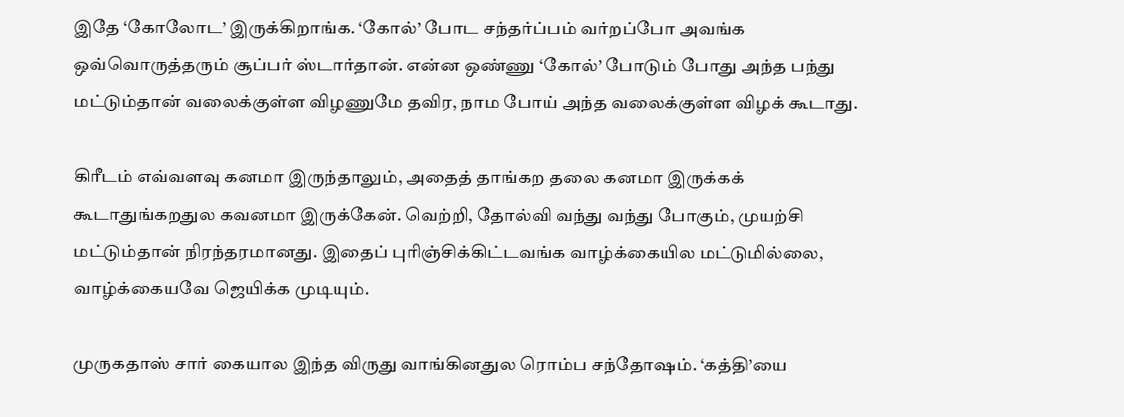இதே ‘கோலோட’ இருக்கிறாங்க. ‘கோல்’ போட சந்தர்ப்பம் வர்றப்போ அவங்க ஒவ்வொருத்தரும் சூப்பர் ஸ்டார்தான். என்ன ஒண்ணு ‘கோல்’ போடும் போது அந்த பந்து மட்டும்தான் வலைக்குள்ள விழணுமே தவிர, நாம போய் அந்த வலைக்குள்ள விழக் கூடாது.

கிரீடம் எவ்வளவு கனமா இருந்தாலும், அதைத் தாங்கற தலை கனமா இருக்கக் கூடாதுங்கறதுல கவனமா இருக்கேன். வெற்றி, தோல்வி வந்து வந்து போகும், முயற்சி மட்டும்தான் நிரந்தரமானது. இதைப் புரிஞ்சிக்கிட்டவங்க வாழ்க்கையில மட்டுமில்லை, வாழ்க்கையவே ஜெயிக்க முடியும்.

முருகதாஸ் சார் கையால இந்த விருது வாங்கினதுல ரொம்ப சந்தோஷம். ‘கத்தி’யை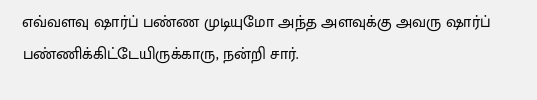எவ்வளவு ஷார்ப் பண்ண முடியுமோ அந்த அளவுக்கு அவரு ஷார்ப் பண்ணிக்கிட்டேயிருக்காரு, நன்றி சார்.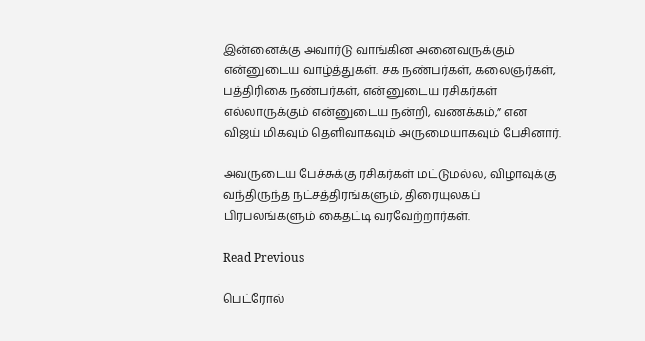இன்னைக்கு அவார்டு வாங்கின அனைவருக்கும் என்னுடைய வாழ்த்துகள். சக நண்பர்கள், கலைஞர்கள், பத்திரிகை நண்பர்கள், என்னுடைய ரசிகர்கள் எல்லாருக்கும் என்னுடைய நன்றி, வணக்கம்,” என விஜய் மிகவும் தெளிவாகவும் அருமையாகவும் பேசினார்.

அவருடைய பேச்சுக்கு ரசிகர்கள் மட்டுமல்ல, விழாவுக்கு வந்திருந்த நட்சத்திரங்களும், திரையுலகப் பிரபலங்களும் கைதட்டி வரவேற்றார்கள்.

Read Previous

பெட்ரோல்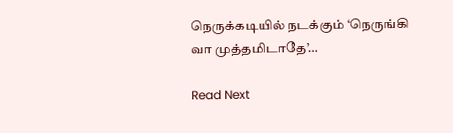நெருக்கடியில் நடக்கும் ‘நெருங்கி வா முத்தமிடாதே’…

Read Next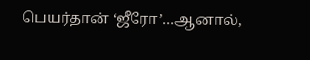பெயர்தான் ‘ஜீரோ’…ஆனால்,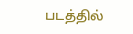படத்தில்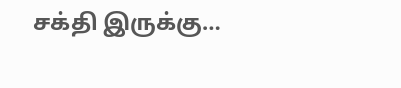சக்தி இருக்கு…